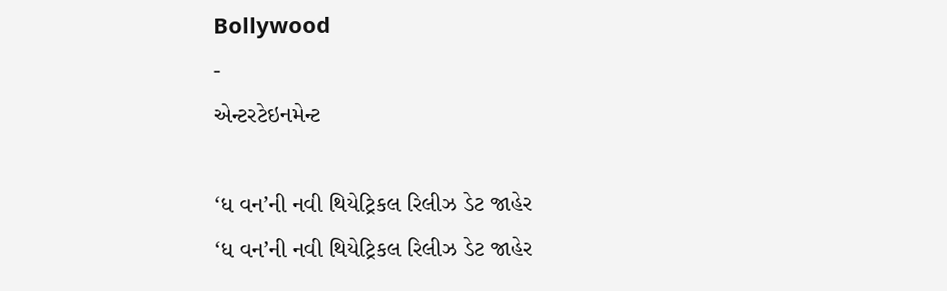Bollywood
-
એન્ટરટેઇનમેન્ટ

‘ધ વન’ની નવી થિયેટ્રિકલ રિલીઝ ડેટ જાહેર
‘ધ વન’ની નવી થિયેટ્રિકલ રિલીઝ ડેટ જાહેર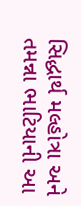સિદ્ધાર્થ મલ્હોત્રા અને તમન્ના ભાટિયાની આ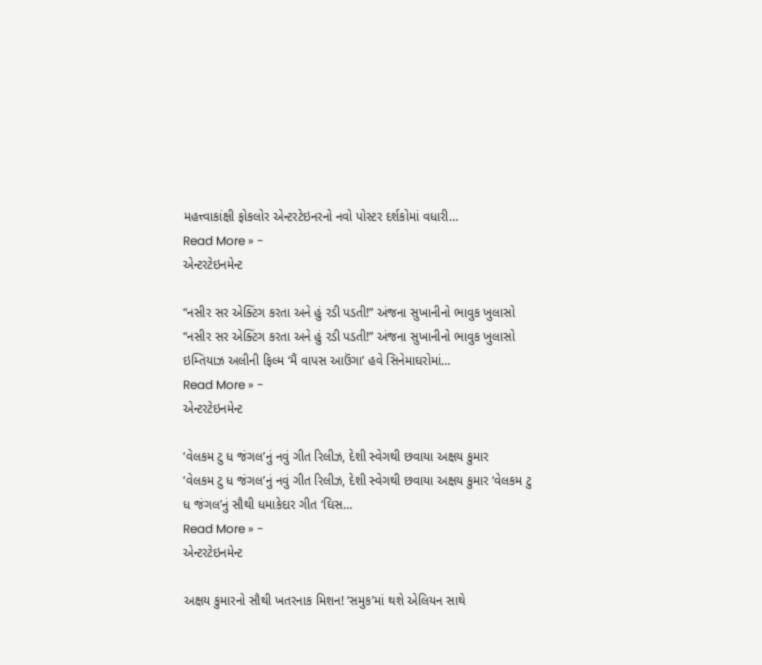મહત્ત્વાકાંક્ષી ફોકલોર એન્ટરટેઇનરનો નવો પોસ્ટર દર્શકોમાં વધારી…
Read More » -
એન્ટરટેઇનમેન્ટ

“નસીર સર એક્ટિંગ કરતા અને હું રડી પડતી!” અંજના સુખાનીનો ભાવુક ખુલાસો
“નસીર સર એક્ટિંગ કરતા અને હું રડી પડતી!” અંજના સુખાનીનો ભાવુક ખુલાસો ઇમ્તિયાઝ અલીની ફિલ્મ ‘મૈં વાપસ આઉંગા’ હવે સિનેમાઘરોમાં…
Read More » -
એન્ટરટેઇનમેન્ટ

‘વેલકમ ટુ ધ જંગલ’નું નવું ગીત રિલીઝ, દેશી સ્વેગથી છવાયા અક્ષય કુમાર
‘વેલકમ ટુ ધ જંગલ’નું નવું ગીત રિલીઝ, દેશી સ્વેગથી છવાયા અક્ષય કુમાર ‘વેલકમ ટુ ધ જંગલ’નું સૌથી ધમાકેદાર ગીત ‘ઘિસ…
Read More » -
એન્ટરટેઇનમેન્ટ

અક્ષય કુમારનો સૌથી ખતરનાક મિશન! ‘સમુક’માં થશે એલિયન સાથે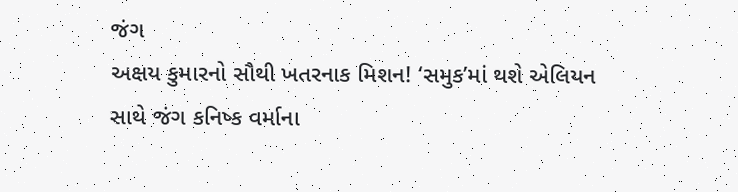જંગ
અક્ષય કુમારનો સૌથી ખતરનાક મિશન! ‘સમુક’માં થશે એલિયન સાથે જંગ કનિષ્ક વર્માના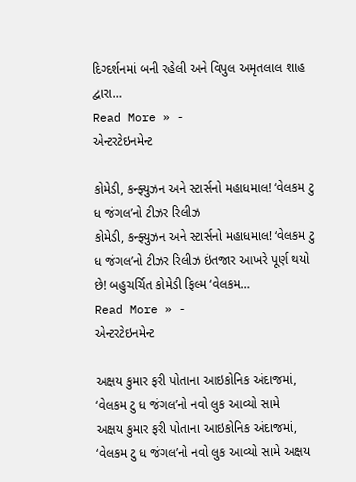દિગ્દર્શનમાં બની રહેલી અને વિપુલ અમૃતલાલ શાહ દ્વારા…
Read More » -
એન્ટરટેઇનમેન્ટ

કોમેડી, કન્ફ્યુઝન અને સ્ટાર્સનો મહાધમાલ! ‘વેલકમ ટુ ધ જંગલ’નો ટીઝર રિલીઝ
કોમેડી, કન્ફ્યુઝન અને સ્ટાર્સનો મહાધમાલ! ‘વેલકમ ટુ ધ જંગલ’નો ટીઝર રિલીઝ ઇંતજાર આખરે પૂર્ણ થયો છે! બહુચર્ચિત કોમેડી ફિલ્મ ‘વેલકમ…
Read More » -
એન્ટરટેઇનમેન્ટ

અક્ષય કુમાર ફરી પોતાના આઇકોનિક અંદાજમાં, ‘વેલકમ ટુ ધ જંગલ’નો નવો લુક આવ્યો સામે
અક્ષય કુમાર ફરી પોતાના આઇકોનિક અંદાજમાં, ‘વેલકમ ટુ ધ જંગલ’નો નવો લુક આવ્યો સામે અક્ષય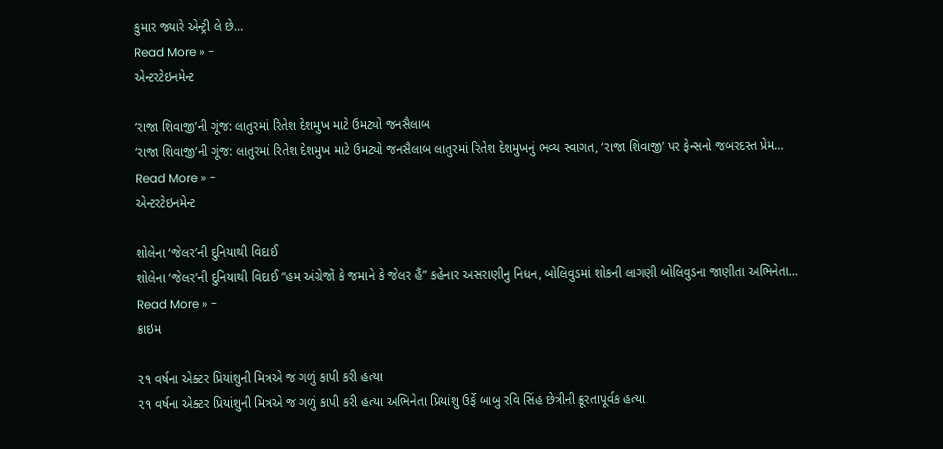કુમાર જ્યારે એન્ટ્રી લે છે…
Read More » -
એન્ટરટેઇનમેન્ટ

‘રાજા શિવાજી’ની ગૂંજ: લાતુરમાં રિતેશ દેશમુખ માટે ઉમટ્યો જનસૈલાબ
‘રાજા શિવાજી’ની ગૂંજ: લાતુરમાં રિતેશ દેશમુખ માટે ઉમટ્યો જનસૈલાબ લાતુરમાં રિતેશ દેશમુખનું ભવ્ય સ્વાગત, ‘રાજા શિવાજી’ પર ફેન્સનો જબરદસ્ત પ્રેમ…
Read More » -
એન્ટરટેઇનમેન્ટ

શોલેના ‘જેલર’ની દુનિયાથી વિદાઈ
શોલેના ‘જેલર’ની દુનિયાથી વિદાઈ “હમ અંગ્રેજોં કે જમાને કે જેલર હૈં” કહેનાર અસરાણીનુ નિધન, બોલિવુડમાં શોકની લાગણી બોલિવુડના જાણીતા અભિનેતા…
Read More » -
ક્રાઇમ

૨૧ વર્ષના એક્ટર પ્રિયાંશુની મિત્રએ જ ગળું કાપી કરી હત્યા
૨૧ વર્ષના એક્ટર પ્રિયાંશુની મિત્રએ જ ગળું કાપી કરી હત્યા અભિનેતા પ્રિયાંશુ ઉર્ફે બાબુ રવિ સિંહ છેત્રીની ક્રૂરતાપૂર્વક હત્યા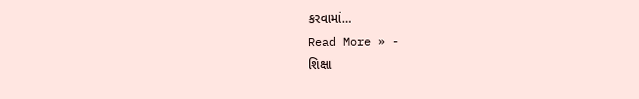કરવામાં…
Read More » -
શિક્ષા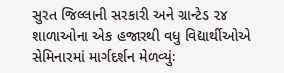સુરત જિલ્લાની સરકારી અને ગ્રાન્ટેડ ૨૪ શાળાઓના એક હજારથી વધુ વિદ્યાર્થીઓએ સેમિનારમાં માર્ગદર્શન મેળવ્યુંઃ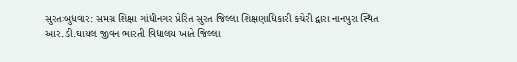સુરતઃબુધવાર: સમગ્ર શિક્ષા ગાંધીનગર પ્રેરિત સુરત જિલ્લા શિક્ષણાધિકારી કચેરી દ્વારા નાનપુરા સ્થિત આર.ડી.ઘાયલ જીવન ભારતી વિદ્યાલય ખાતે જિલ્લા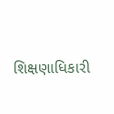શિક્ષણાધિકારી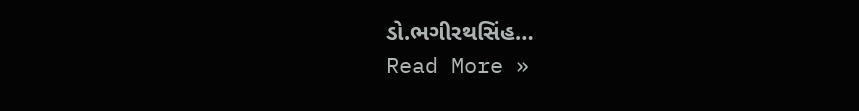ડો.ભગીરથસિંહ…
Read More »